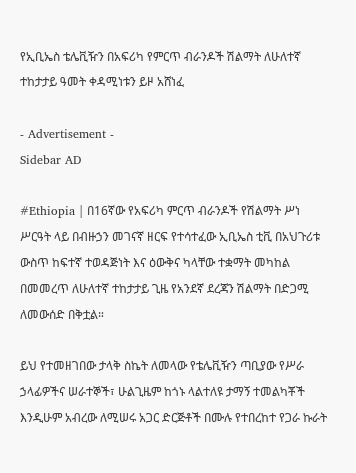የኢቢኤስ ቴሌቪዥን በአፍሪካ የምርጥ ብራንዶች ሽልማት ለሁለተኛ ተከታታይ ዓመት ቀዳሚነቱን ይዞ አሸነፈ

- Advertisement -
Sidebar AD

#Ethiopia | በ16ኛው የአፍሪካ ምርጥ ብራንዶች የሽልማት ሥነ ሥርዓት ላይ በብዙኃን መገናኛ ዘርፍ የተሳተፈው ኢቢኤስ ቲቪ በአህጉሪቱ ውስጥ ከፍተኛ ተወዳጅነት እና ዕውቅና ካላቸው ተቋማት መካከል በመመረጥ ለሁለተኛ ተከታታይ ጊዜ የአንደኛ ደረጃን ሽልማት በድጋሚ ለመውሰድ በቅቷል።

ይህ የተመዘገበው ታላቅ ስኬት ለመላው የቴሌቪዥን ጣቢያው የሥራ ኃላፊዎችና ሠራተኞች፣ ሁልጊዜም ከጎኑ ላልተለዩ ታማኝ ተመልካቾች እንዲሁም አብረው ለሚሠሩ አጋር ድርጅቶች በሙሉ የተበረከተ የጋራ ኩራት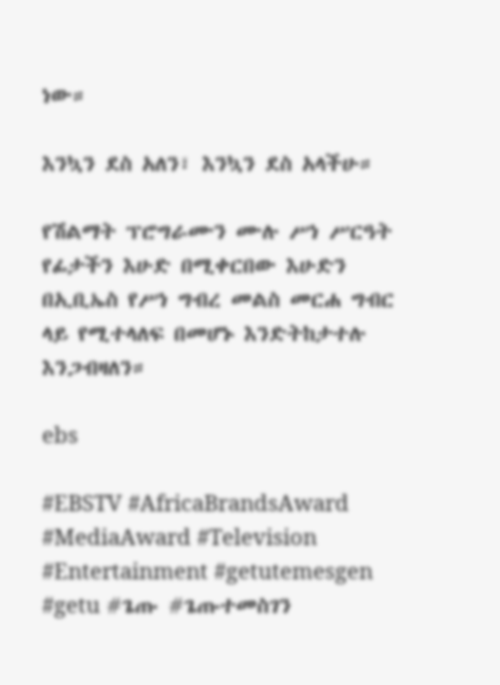ነው።

እንኳን ደስ አለን፣ እንኳን ደስ አላችሁ።

የሽልማት ፕሮግራሙን ሙሉ ሥነ ሥርዓት የፊታችን እሁድ በሚቀርበው እሁድን በኢቢኤስ የሥነ ግብረ መልስ መርሐ ግብር ላይ የሚተላለፍ በመሆኑ እንድትከታተሉ እንጋብዛለን።

ebs

#EBSTV #AfricaBrandsAward #MediaAward #Television #Entertainment #getutemesgen #getu #ጌጡ #ጌጡተመስገን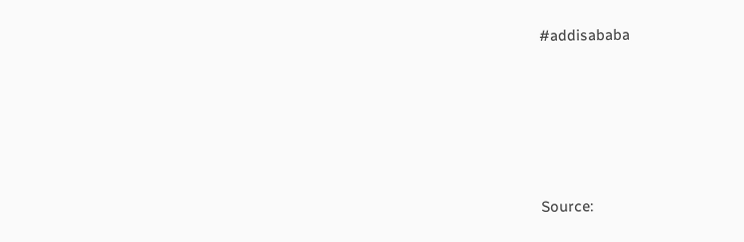#addisababa





Source: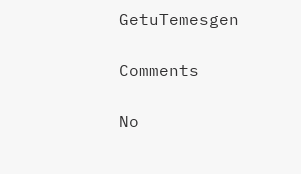GetuTemesgen

Comments

No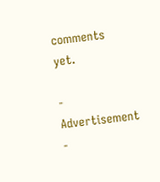comments yet.

- Advertisement -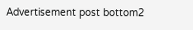Advertisement post bottom2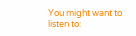You might want to listen to: